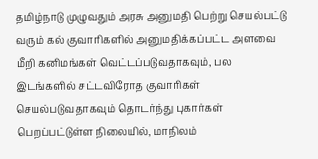தமிழ்நாடு முழுவதும் அரசு அனுமதி பெற்று செயல்பட்டு வரும் கல் குவாரிகளில் அனுமதிக்கப்பட்ட அளவை மீறி கனிமங்கள் வெட்டப்படுவதாகவும், பல இடங்களில் சட்டவிரோத குவாரிகள் செயல்படுவதாகவும் தொடர்ந்து புகார்கள் பெறப்பட்டுள்ள நிலையில், மாநிலம்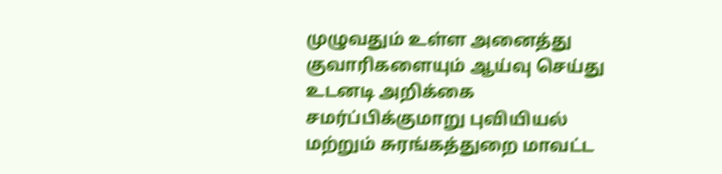முழுவதும் உள்ள அனைத்து குவாரிகளையும் ஆய்வு செய்து உடனடி அறிக்கை சமர்ப்பிக்குமாறு புவியியல் மற்றும் சுரங்கத்துறை மாவட்ட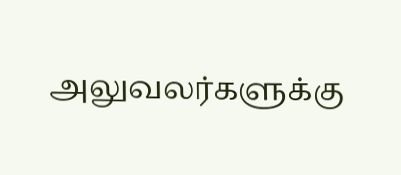அலுவலர்களுக்கு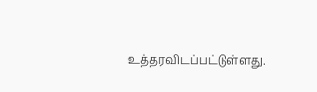உத்தரவிடப்பட்டுள்ளது.